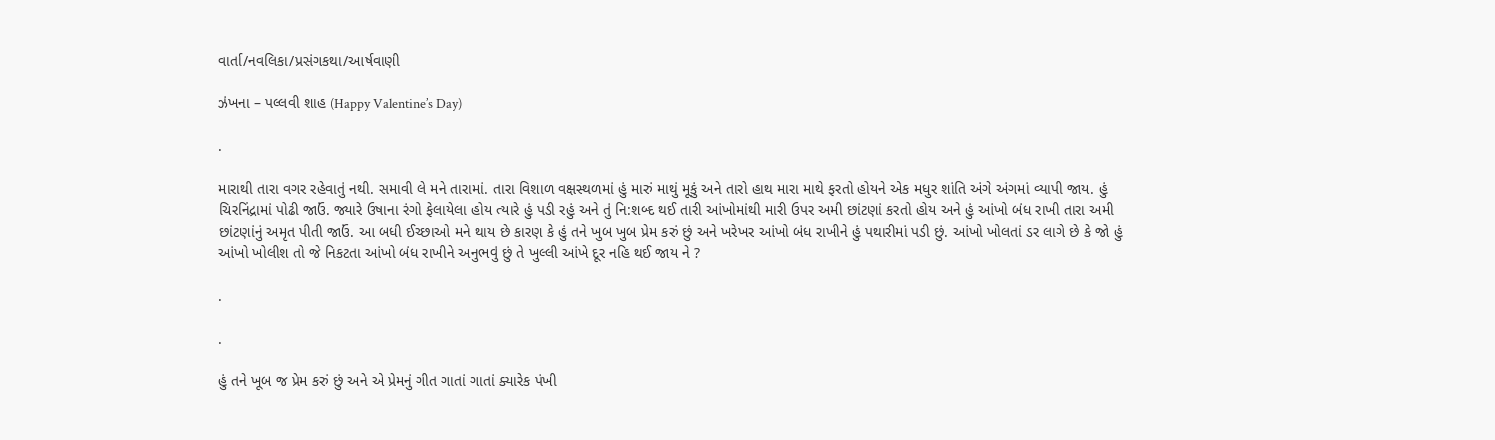વાર્તા/નવલિકા/પ્રસંગકથા/આર્ષવાણી

ઝંખના – પલ્લવી શાહ (Happy Valentine’s Day)

.

મારાથી તારા વગર રહેવાતું નથી. સમાવી લે મને તારામાં. તારા વિશાળ વક્ષસ્થળમાં હું મારું માથું મૂકું અને તારો હાથ મારા માથે ફરતો હોયને એક મધુર શાંતિ અંગે અંગમાં વ્યાપી જાય. હું ચિરનિંદ્રામાં પોઢી જાઉં. જ્યારે ઉષાના રંગો ફેલાયેલા હોય ત્યારે હું પડી રહું અને તું નિ:શબ્દ થઈ તારી આંખોમાંથી મારી ઉપર અમી છાંટણાં કરતો હોય અને હું આંખો બંધ રાખી તારા અમી છાંટણાંનું અમૃત પીતી જાઉં. આ બધી ઈચ્છાઓ મને થાય છે કારણ કે હું તને ખુબ ખુબ પ્રેમ કરું છું અને ખરેખર આંખો બંધ રાખીને હું પથારીમાં પડી છું. આંખો ખોલતાં ડર લાગે છે કે જો હું આંખો ખોલીશ તો જે નિકટતા આંખો બંધ રાખીને અનુભવું છું તે ખુલ્લી આંખે દૂર નહિ થઈ જાય ને ?

.

.

હું તને ખૂબ જ પ્રેમ કરું છું અને એ પ્રેમનું ગીત ગાતાં ગાતાં ક્યારેક પંખી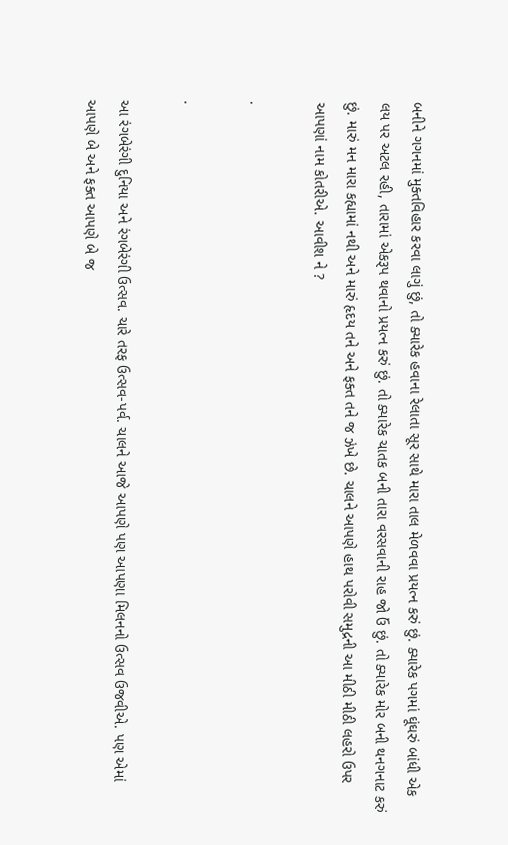બનીને ગગનમાં મુક્તવિહાર કરવા લાગું છું, તો ક્યારેક હવાના રેલાતા સૂર સાથે મારા તાલ મેળવવા પ્રયત્ન કરું છું. ક્યારેક પગમાં ઘૂંઘરું બાંધી એક લય પર અટલ રહી, તારામાં એકરૂપ થવાનો પ્રયત્ન કરું છું. તો ક્યારેક ચાતક બની તારા વરસવાની રાહ જો ઉં છું. તો ક્યારેક મોર બની થનગનાટ કરું છું. મારું મન મારા કહ્યામાં નથી અને મારું હૃદય તને અને ફક્ત તને જ ઝંખે છે. ચાલને આપણે હાથ પરોવી સમુદ્રની આ મીઠી મીઠી લહરો ઉપર આપણાં નામ કોતરીએ. આવીશ ને ?

.

.

આ રંગબેરંગી દુનિયા અને રંગબેરંગી ઉત્સવ. ચારે તરફ ઉત્સવ-પર્વ. ચાલને આજે આપણે પણ આપણા મિલનનો ઉત્સવ ઉજવીએ. પણ એમાં આપણે બે અને ફક્ત આપણે બે જ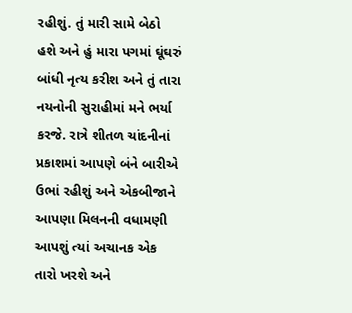રહીશું. તું મારી સામે બેઠો હશે અને હું મારા પગમાં ઘૂંઘરું બાંધી નૃત્ય કરીશ અને તું તારા નયનોની સુરાહીમાં મને ભર્યા કરજે. રાત્રે શીતળ ચાંદનીનાં પ્રકાશમાં આપણે બંને બારીએ ઉભાં રહીશું અને એકબીજાને આપણા મિલનની વધામણી આપશું ત્યાં અચાનક એક તારો ખરશે અને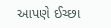આપણે ઈચ્છા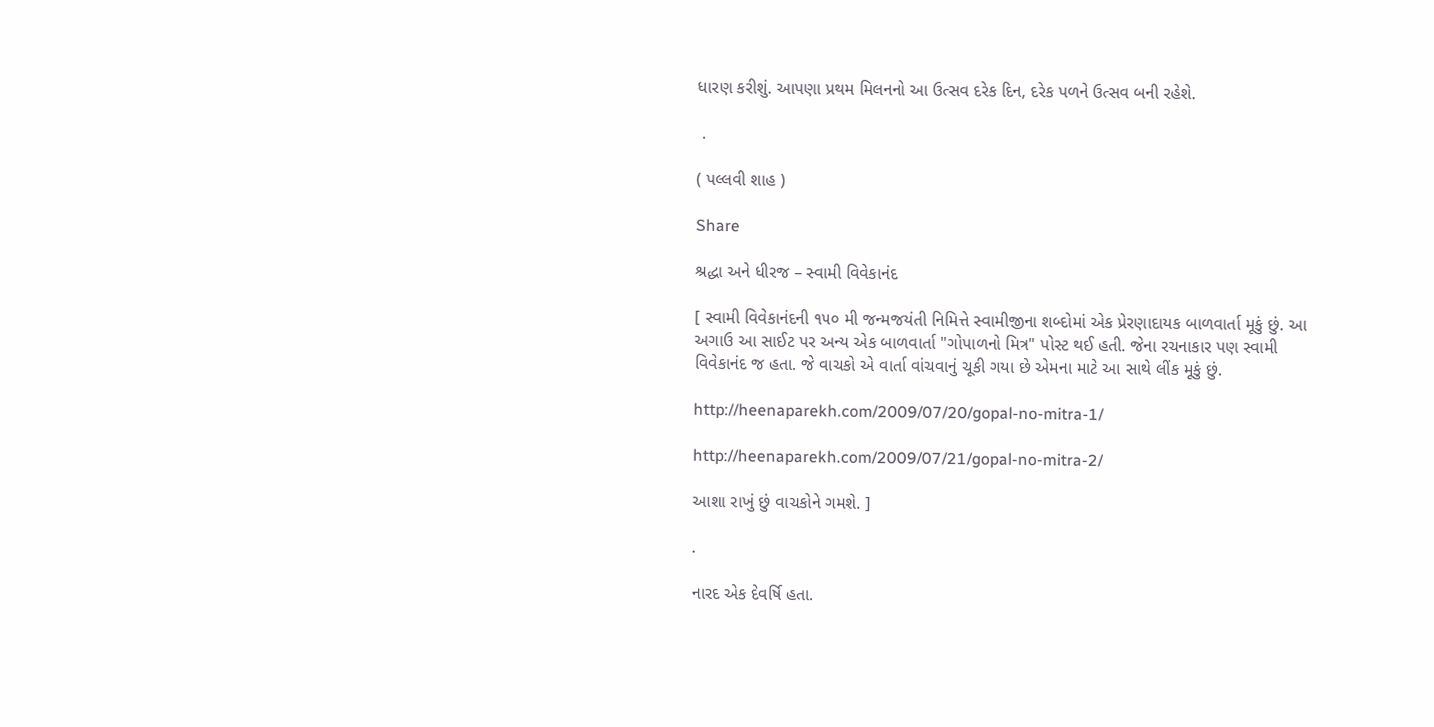ધારણ કરીશું. આપણા પ્રથમ મિલનનો આ ઉત્સવ દરેક દિન, દરેક પળને ઉત્સવ બની રહેશે.

 .

( પલ્લવી શાહ )

Share

શ્રદ્ધા અને ધીરજ – સ્વામી વિવેકાનંદ

[ સ્વામી વિવેકાનંદની ૧૫૦ મી જન્મજયંતી નિમિત્તે સ્વામીજીના શબ્દોમાં એક પ્રેરણાદાયક બાળવાર્તા મૂકું છું. આ અગાઉ આ સાઈટ પર અન્ય એક બાળવાર્તા "ગોપાળનો મિત્ર" પોસ્ટ થઈ હતી. જેના રચનાકાર પણ સ્વામી વિવેકાનંદ જ હતા. જે વાચકો એ વાર્તા વાંચવાનું ચૂકી ગયા છે એમના માટે આ સાથે લીંક મૂકું છું.

http://heenaparekh.com/2009/07/20/gopal-no-mitra-1/

http://heenaparekh.com/2009/07/21/gopal-no-mitra-2/

આશા રાખું છું વાચકોને ગમશે. ]

.

નારદ એક દેવર્ષિ હતા.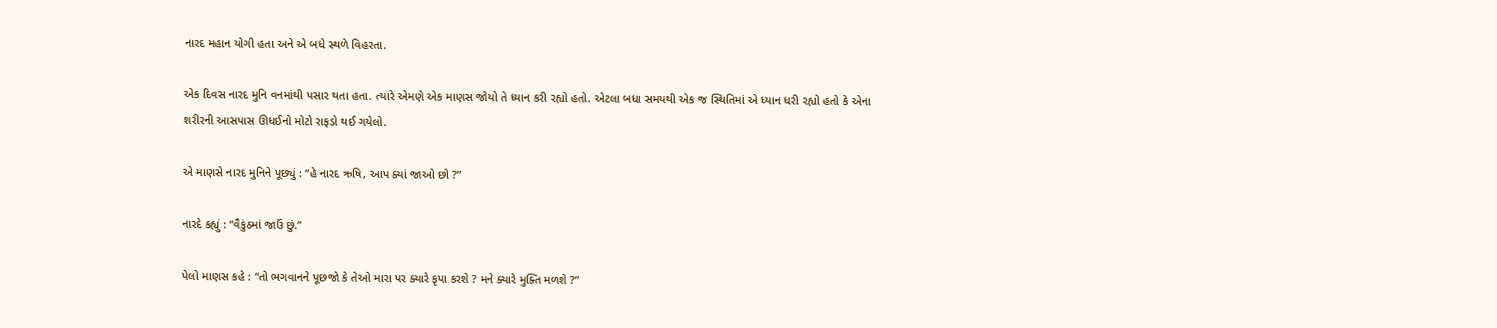નારદ મહાન યોગી હતા અને એ બધે સ્થળે વિહરતા.

એક દિવસ નારદ મુનિ વનમાંથી પસાર થતા હતા. ત્યારે એમણે એક માણસ જોયો તે ધ્યાન કરી રહ્યો હતો. એટલા બધા સમયથી એક જ સ્થિતિમાં એ ધ્યાન ધરી રહ્યો હતો કે એના શરીરની આસપાસ ઊધઈનો મોટો રાફડો થઈ ગયેલો.

એ માણસે નારદ મુનિને પૂછ્યું : “હે નારદ ઋષિ, આપ ક્યાં જાઓ છો ?”

નારદે કહ્યું : “વૈકુંઠમાં જાઉં છું.”

પેલો માણસ કહે : “તો ભગવાનને પૂછજો કે તેઓ મારા પર ક્યારે કૃપા કરશે ? મને ક્યારે મુક્તિ મળશે ?”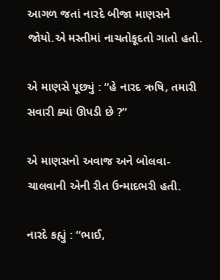આગળ જતાં નારદે બીજા માણસને જોયો.એ મસ્તીમાં નાચતોકૂદતો ગાતો હતો.

એ માણસે પૂછ્યું : “હે નારદ ઋષિ, તમારી સવારી ક્યાં ઊપડી છે ?”

એ માણસનો અવાજ અને બોલવા-ચાલવાની એની રીત ઉન્માદભરી હતી.

નારદે કહ્યું : “ભાઈ,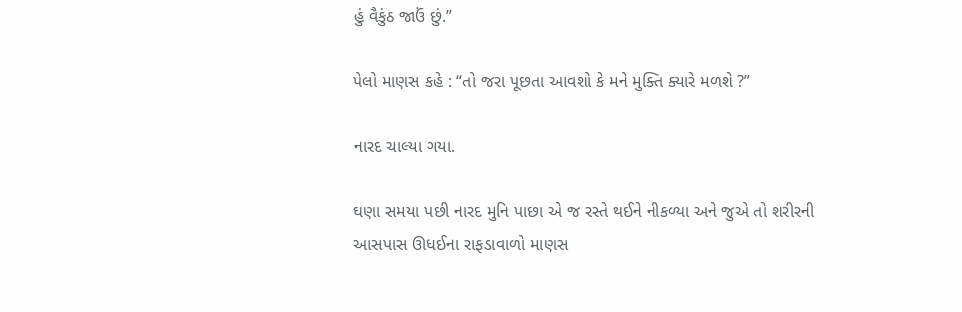હું વૈકુંઠ જાઉં છું.”

પેલો માણસ કહે : “તો જરા પૂછતા આવશો કે મને મુક્તિ ક્યારે મળશે ?”

નારદ ચાલ્યા ગયા.

ઘણા સમયા પછી નારદ મુનિ પાછા એ જ રસ્તે થઈને નીકળ્યા અને જુએ તો શરીરની આસપાસ ઊધઈના રાફડાવાળો માણસ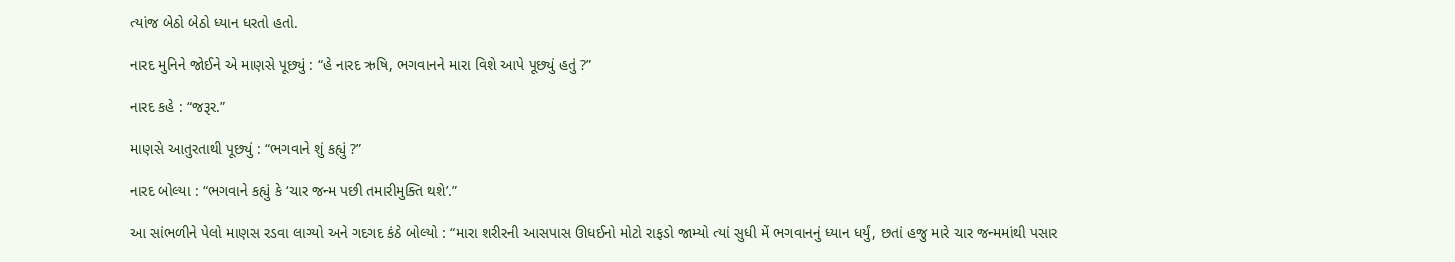ત્યાંજ બેઠો બેઠો ધ્યાન ધરતો હતો.

નારદ મુનિને જોઈને એ માણસે પૂછ્યું : “હે નારદ ઋષિ, ભગવાનને મારા વિશે આપે પૂછ્યું હતું ?”

નારદ કહે : “જરૂર.”

માણસે આતુરતાથી પૂછ્યું : “ભગવાને શું કહ્યું ?”

નારદ બોલ્યા : “ભગવાને કહ્યું કે ‘ચાર જન્મ પછી તમારીમુક્તિ થશે’.”

આ સાંભળીને પેલો માણસ રડવા લાગ્યો અને ગદગદ કંઠે બોલ્યો : “મારા શરીરની આસપાસ ઊધઈનો મોટો રાફડો જામ્યો ત્યાં સુધી મેં ભગવાનનું ધ્યાન ધર્યું, છતાં હજુ મારે ચાર જન્મમાંથી પસાર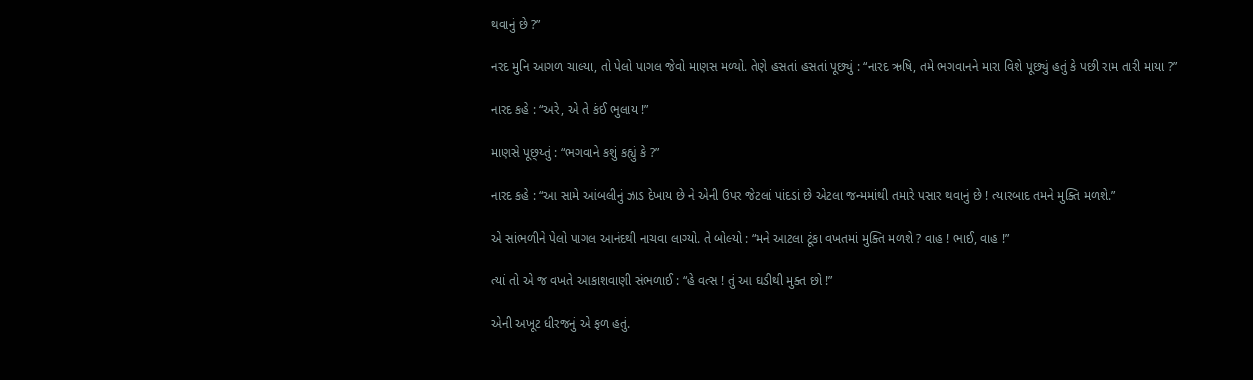થવાનું છે ?”

નરદ મુનિ આગળ ચાલ્યા, તો પેલો પાગલ જેવો માણસ મળ્યો. તેણે હસતાં હસતાં પૂછ્યું : “નારદ ઋષિ, તમે ભગવાનને મારા વિશે પૂછ્યું હતું કે પછી રામ તારી માયા ?”

નારદ કહે : “અરે, એ તે કંઈ ભુલાય !”

માણસે પૂછ્ય્તું : “ભગવાને કશું કહ્યું કે ?”

નારદ કહે : “આ સામે આંબલીનું ઝાડ દેખાય છે ને એની ઉપર જેટલાં પાંદડાં છે એટલા જન્મમાંથી તમારે પસાર થવાનું છે ! ત્યારબાદ તમને મુક્તિ મળશે.”

એ સાંભળીને પેલો પાગલ આનંદથી નાચવા લાગ્યો. તે બોલ્યો : “મને આટલા ટૂંકા વખતમાં મુક્તિ મળશે ? વાહ ! ભાઈ, વાહ !”

ત્યાં તો એ જ વખતે આકાશવાણી સંભળાઈ : “હે વત્સ ! તું આ ઘડીથી મુક્ત છો !”

એની અખૂટ ધીરજનું એ ફળ હતું.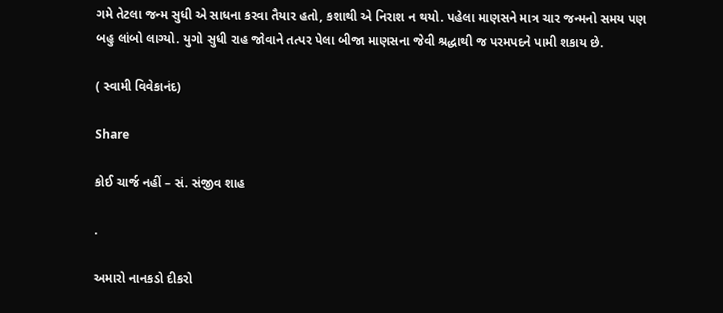ગમે તેટલા જન્મ સુધી એ સાધના કરવા તૈયાર હતો, કશાથી એ નિરાશ ન થયો. પહેલા માણસને માત્ર ચાર જન્મનો સમય પણ બહુ લાંબો લાગ્યો. યુગો સુધી રાહ જોવાને તત્પર પેલા બીજા માણસના જેવી શ્રદ્ધાથી જ પરમપદને પામી શકાય છે.

( સ્વામી વિવેકાનંદ)

Share

કોઈ ચાર્જ નહીં – સં. સંજીવ શાહ

.

અમારો નાનકડો દીકરો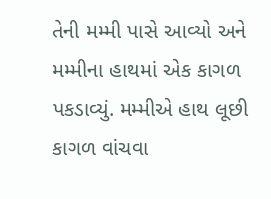તેની મમ્મી પાસે આવ્યો અને મમ્મીના હાથમાં એક કાગળ પકડાવ્યું. મમ્મીએ હાથ લૂછી કાગળ વાંચવા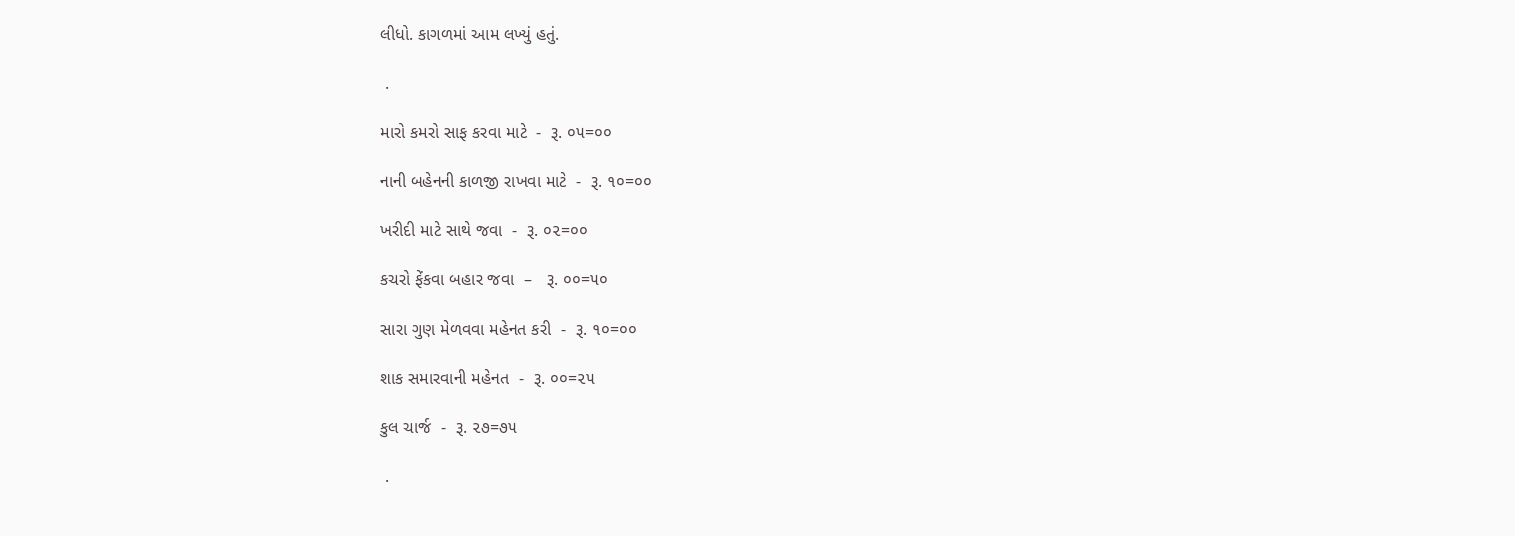લીધો. કાગળમાં આમ લખ્યું હતું.

 .

મારો કમરો સાફ કરવા માટે  -  રૂ. ૦૫=૦૦

નાની બહેનની કાળજી રાખવા માટે  -  રૂ. ૧૦=૦૦

ખરીદી માટે સાથે જવા  -  રૂ. ૦૨=૦૦

કચરો ફેંકવા બહાર જવા  –   રૂ. ૦૦=૫૦

સારા ગુણ મેળવવા મહેનત કરી  -  રૂ. ૧૦=૦૦

શાક સમારવાની મહેનત  -  રૂ. ૦૦=૨૫

કુલ ચાર્જ  -  રૂ. ૨૭=૭૫

 .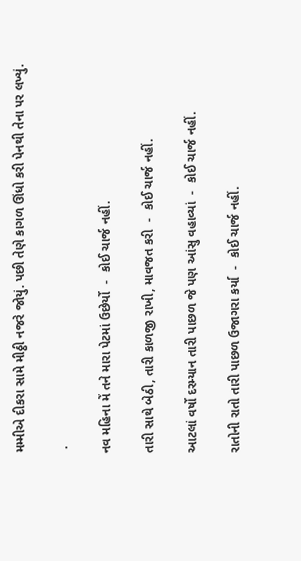મમ્મીએ દીકરા સામે મીઠ્ઠી નજરે જોયું. પછી તેણે કાગળ ઊંધો કરી પેનથી તેના પર લખ્યું.

 .

નવ મહિના મેં તને મારા પેટમાં ઉછેર્યો  -  કોઈ ચાર્જ નહીં.

તારી સાથે બેઠી, તારી કાળજી રાખી, માવજત કરી  -  કોઈ ચાર્જ નહીં.

આટલાં વર્ષો દરમ્યાન તારી પાછળ જે પણ આંસુ વહાવ્યાં  -  કોઈ ચાર્જ નહીં.

રાતોની રાતો તારી પાછળ ઉજાગરા કર્યા  -  કોઈ ચાર્જ નહીં.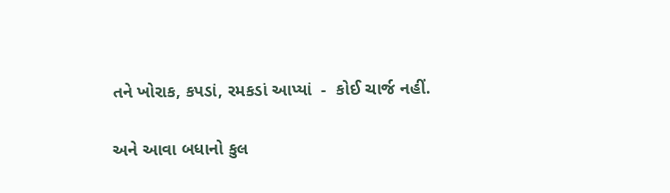તને ખોરાક, કપડાં, રમકડાં આપ્યાં  -  કોઈ ચાર્જ નહીં.

અને આવા બધાનો કુલ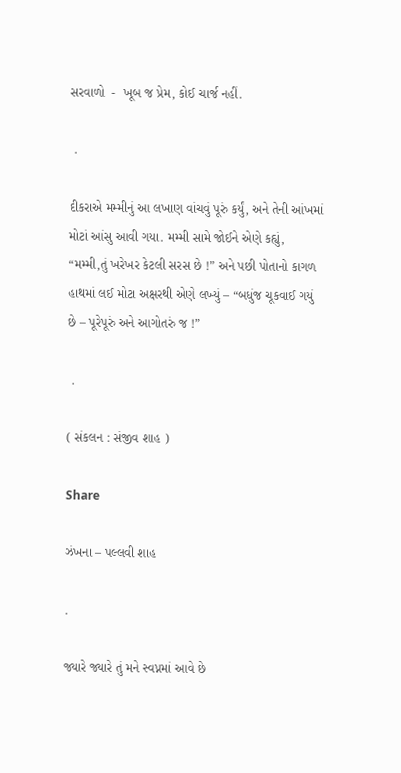સરવાળો  -  ખૂબ જ પ્રેમ, કોઈ ચાર્જ નહીં.

 .

દીકરાએ મમ્મીનું આ લખાણ વાંચવું પૂરું કર્યું, અને તેની આંખમાં મોટાં આંસુ આવી ગયા. મમ્મી સામે જોઈને એણે કહ્યું, “મમ્મી,તું ખરેખર કેટલી સરસ છે !” અને પછી પોતાનો કાગળ હાથમાં લઈ મોટા અક્ષરથી એણે લખ્યું – “બધુંજ ચૂકવાઈ ગયું છે – પૂરેપૂરું અને આગોતરું જ !”

 .

( સંકલન : સંજીવ શાહ )

Share

ઝંખના – પલ્લવી શાહ

.

જ્યારે જ્યારે તું મને સ્વપ્નમાં આવે છે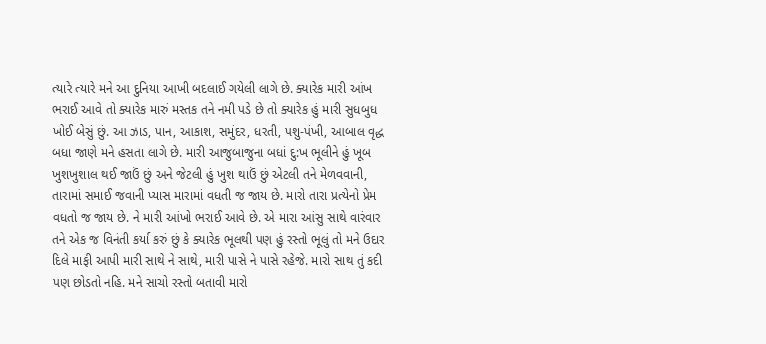ત્યારે ત્યારે મને આ દુનિયા આખી બદલાઈ ગયેલી લાગે છે. ક્યારેક મારી આંખ ભરાઈ આવે તો ક્યારેક મારું મસ્તક તને નમી પડે છે તો ક્યારેક હું મારી સુધબુધ ખોઈ બેસું છું. આ ઝાડ, પાન, આકાશ, સમુંદર, ધરતી, પશુ-પંખી, આબાલ વૃદ્ધ બધા જાણે મને હસતા લાગે છે. મારી આજુબાજુના બધાં દુ:ખ ભૂલીને હું ખૂબ ખુશખુશાલ થઈ જાઉં છું અને જેટલી હું ખુશ થાઉં છું એટલી તને મેળવવાની, તારામાં સમાઈ જવાની પ્યાસ મારામાં વધતી જ જાય છે. મારો તારા પ્રત્યેનો પ્રેમ વધતો જ જાય છે. ને મારી આંખો ભરાઈ આવે છે. એ મારા આંસુ સાથે વારંવાર તને એક જ વિનંતી કર્યા કરું છું કે ક્યારેક ભૂલથી પણ હું રસ્તો ભૂલું તો મને ઉદાર દિલે માફી આપી મારી સાથે ને સાથે, મારી પાસે ને પાસે રહેજે. મારો સાથ તું કદી પણ છોડતો નહિ. મને સાચો રસ્તો બતાવી મારો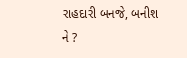રાહદારી બનજે, બનીશ ને ?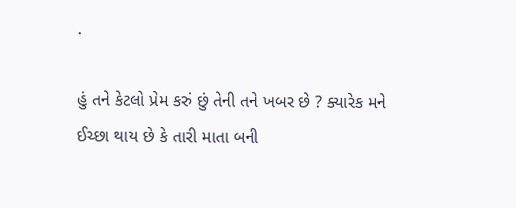.

હું તને કેટલો પ્રેમ કરું છું તેની તને ખબર છે ? ક્યારેક મને ઈચ્છા થાય છે કે તારી માતા બની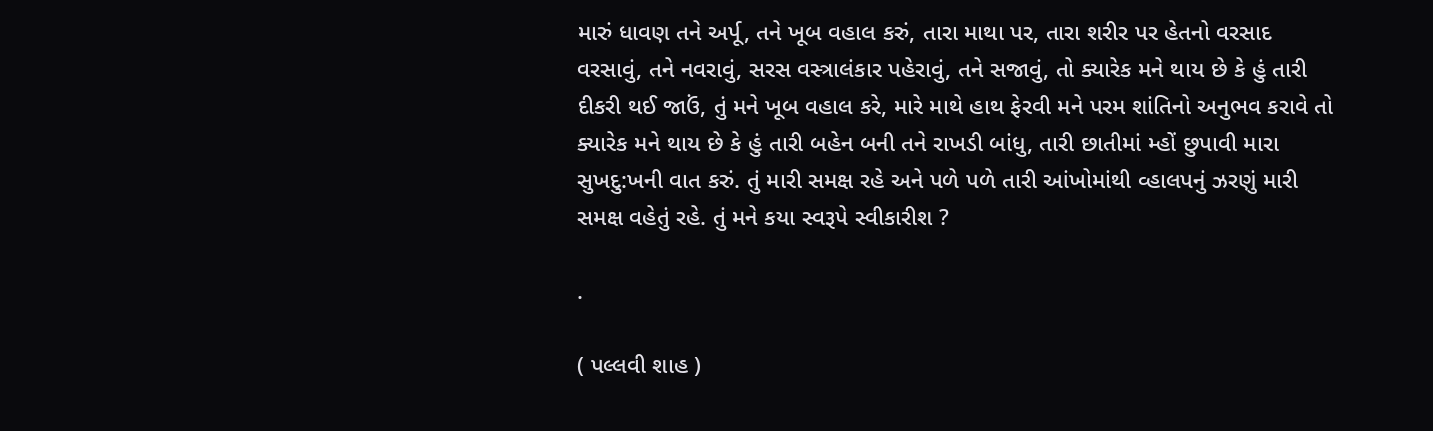મારું ધાવણ તને અર્પૂ, તને ખૂબ વહાલ કરું, તારા માથા પર, તારા શરીર પર હેતનો વરસાદ વરસાવું, તને નવરાવું, સરસ વસ્ત્રાલંકાર પહેરાવું, તને સજાવું, તો ક્યારેક મને થાય છે કે હું તારી દીકરી થઈ જાઉં, તું મને ખૂબ વહાલ કરે, મારે માથે હાથ ફેરવી મને પરમ શાંતિનો અનુભવ કરાવે તો ક્યારેક મને થાય છે કે હું તારી બહેન બની તને રાખડી બાંધુ, તારી છાતીમાં મ્હોં છુપાવી મારા સુખદુ:ખની વાત કરું. તું મારી સમક્ષ રહે અને પળે પળે તારી આંખોમાંથી વ્હાલપનું ઝરણું મારી સમક્ષ વહેતું રહે. તું મને કયા સ્વરૂપે સ્વીકારીશ ?

.

( પલ્લવી શાહ )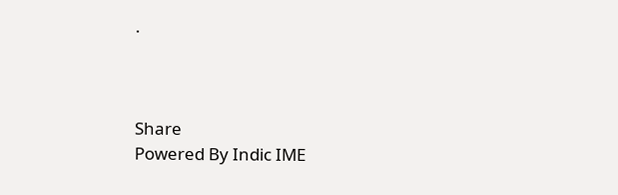.



Share
Powered By Indic IME